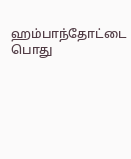ஹம்பாந்தோட்டை பொது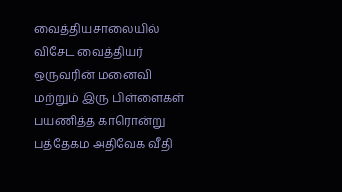வைத்தியசாலையில் விசேட வைத்தியர் ஒருவரின் மனைவி மற்றும் இரு பிள்ளைகள் பயணித்த காரொன்று பத்தேகம அதிவேக வீதி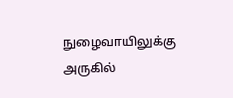நுழைவாயிலுக்கு அருகில்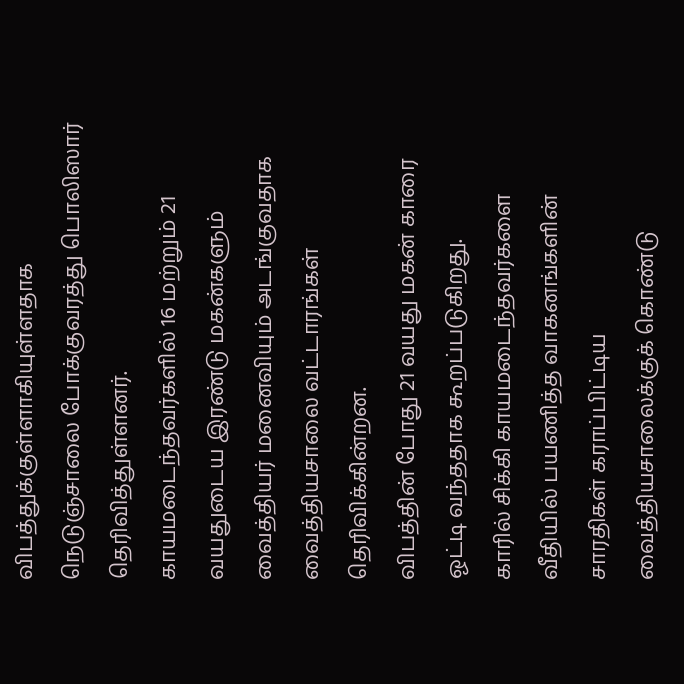விபத்துக்குள்ளாகியுள்ளதாக நெடுஞ்சாலை போக்குவரத்து பொலிஸார் தெரிவித்துள்ளனர்.
காயமடைந்தவர்களில் 16 மற்றும் 21 வயதுடைய இரண்டு மகன்களும் வைத்தியர் மனைவியும் அடங்குவதாக வைத்தியசாலை வட்டாரங்கள் தெரிவிக்கின்றன.
விபத்தின் போது 21 வயது மகன் காரை ஓட்டி வந்ததாக கூறப்படுகிறது.
காரில் சிக்கி காயமடைந்தவர்களை வீதியில் பயணித்த வாகனங்களின் சாரதிகள் கராப்பிட்டிய வைத்தியசாலைக்குக் கொண்டு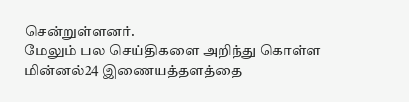சென்றுள்ளனர்.
மேலும் பல செய்திகளை அறிந்து கொள்ள மின்னல்24 இணையத்தளத்தை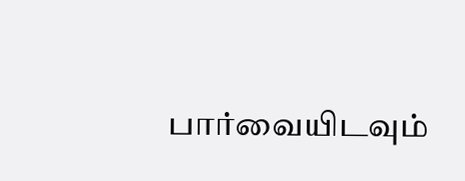பார்வையிடவும்